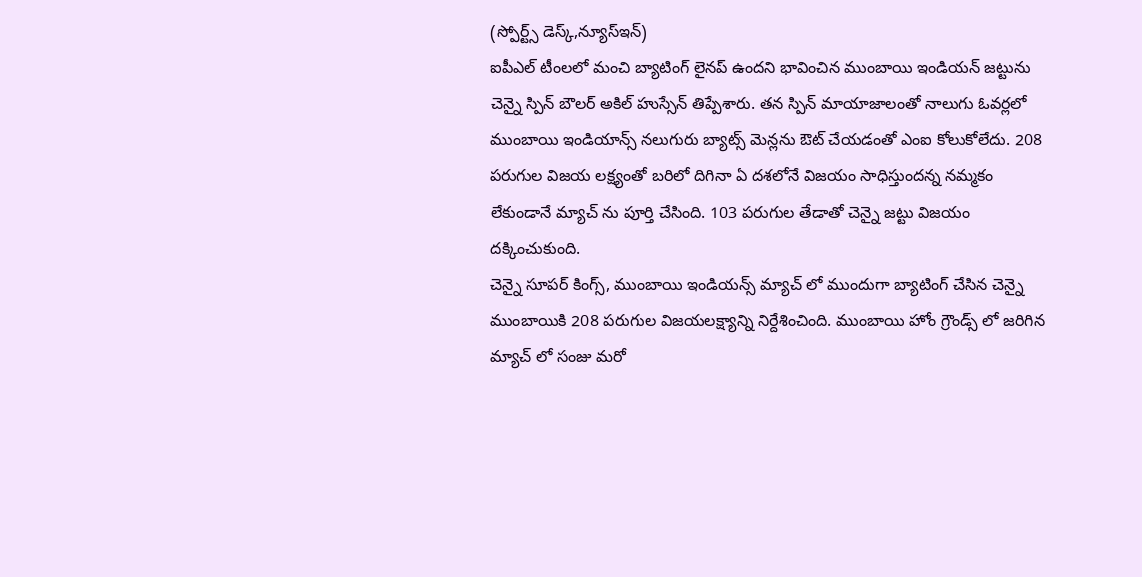(స్పోర్ట్స్ డెస్క్,న్యూస్ఇన్)
ఐపీఎల్ టీంలలో మంచి బ్యాటింగ్ లైనప్ ఉందని భావించిన ముంబాయి ఇండియన్ జట్టును చెన్నై స్పిన్ బౌలర్ అకిల్ హుస్సేన్ తిప్పేశారు. తన స్పిన్ మాయాజాలంతో నాలుగు ఓవర్లలో ముంబాయి ఇండియాన్స్ నలుగురు బ్యాట్స్ మెన్లను ఔట్ చేయడంతో ఎంఐ కోలుకోలేదు. 208 పరుగుల విజయ లక్ష్యంతో బరిలో దిగినా ఏ దశలోనే విజయం సాధిస్తుందన్న నమ్మకం లేకుండానే మ్యాచ్ ను పూర్తి చేసింది. 103 పరుగుల తేడాతో చెన్నై జట్టు విజయం దక్కించుకుంది.
చెన్నై సూపర్ కింగ్స్, ముంబాయి ఇండియన్స్ మ్యాచ్ లో ముందుగా బ్యాటింగ్ చేసిన చెన్నై ముంబాయికి 208 పరుగుల విజయలక్ష్యాన్ని నిర్దేశించింది. ముంబాయి హోం గ్రౌండ్స్ లో జరిగిన మ్యాచ్ లో సంజు మరో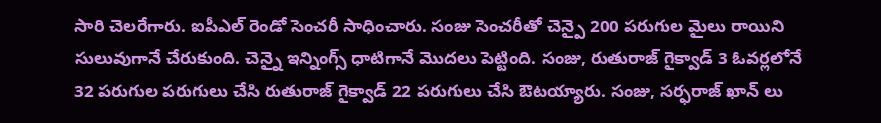సారి చెలరేగారు. ఐపీఎల్ రెండో సెంచరీ సాధించారు. సంజు సెంచరీతో చెన్పై 200 పరుగుల మైలు రాయిని సులువుగానే చేరుకుంది. చెన్నై ఇన్నింగ్స్ ధాటిగానే మొదలు పెట్టింది. సంజు, రుతురాజ్ గైక్వాడ్ 3 ఓవర్లలోనే 32 పరుగుల పరుగులు చేసి రుతురాజ్ గైక్వాడ్ 22 పరుగులు చేసి ఔటయ్యారు. సంజు, సర్ఫరాజ్ ఖాన్ లు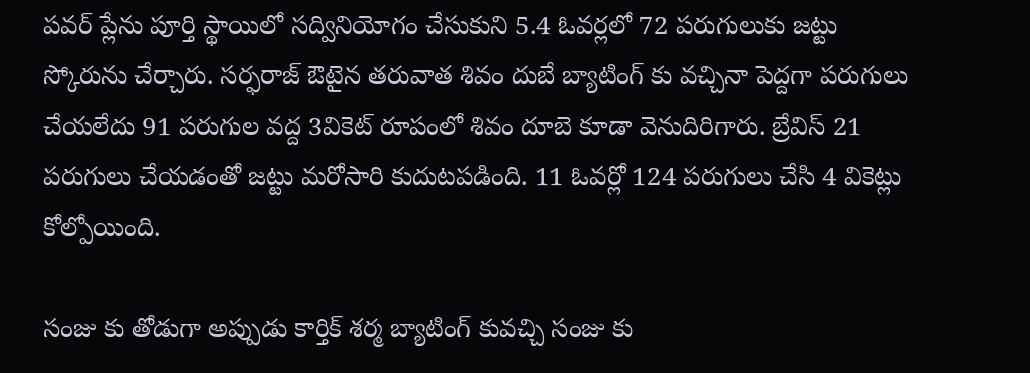పవర్ ప్లేను పూర్తి స్థాయిలో సద్వినియోగం చేసుకుని 5.4 ఓవర్లలో 72 పరుగులుకు జట్టు స్కోరును చేర్చారు. సర్ఫరాజ్ ఔటైన తరువాత శివం దుబే బ్యాటింగ్ కు వచ్చినా పెద్దగా పరుగులు చేయలేదు 91 పరుగుల వద్ద 3వికెట్ రూపంలో శివం దూబె కూడా వెనుదిరిగారు. బ్రేవిస్ 21 పరుగులు చేయడంతో జట్టు మరోసారి కుదుటపడింది. 11 ఓవర్లో 124 పరుగులు చేసి 4 వికెట్లు కోల్పోయింది.

సంజు కు తోడుగా అప్పుడు కార్తిక్ శర్మ బ్యాటింగ్ కువచ్చి సంజు కు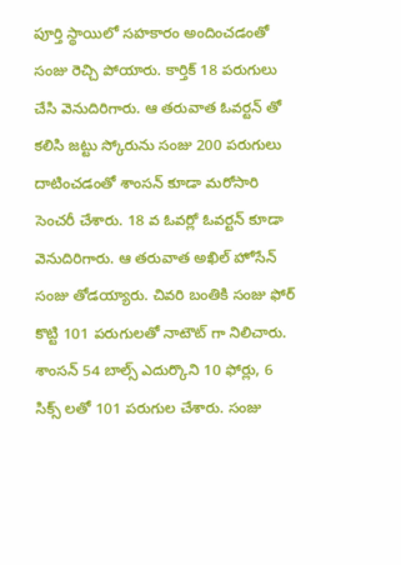పూర్తి స్థాయిలో సహకారం అందించడంతో సంజు రెచ్చి పోయారు. కార్తిక్ 18 పరుగులు చేసి వెనుదిరిగారు. ఆ తరువాత ఓవర్టన్ తో కలిసి జట్టు స్కోరును సంజు 200 పరుగులు దాటించడంతో శాంసన్ కూడా మరోసారి సెంచరీ చేశారు. 18 వ ఓవర్లో ఓవర్టన్ కూడా వెనుదిరిగారు. ఆ తరువాత అఖిల్ హోసేన్ సంజు తోడయ్యారు. చివరి బంతికి సంజు ఫోర్ కొట్టి 101 పరుగులతో నాటౌట్ గా నిలిచారు. శాంసన్ 54 బాల్స్ ఎదుర్కొని 10 ఫోర్లు, 6 సిక్స్ లతో 101 పరుగుల చేశారు. సంజు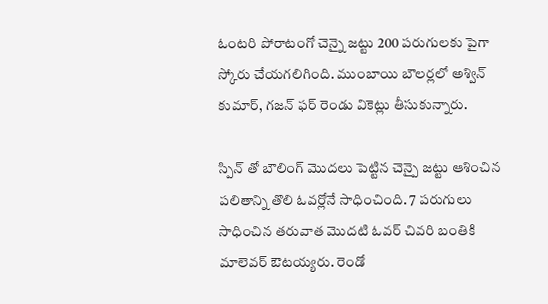ఓంటరి పోరాటంగో చెన్నై జట్టు 200 పరుగులకు పైగా స్కోరు చేయగలిగింది. ముంబాయి బౌలర్లలో అశ్విన్ కుమార్, గజన్ ఫర్ రెండు వికెట్లు తీసుకున్నారు.

స్పిన్ తో బౌలింగ్ మొదలు పెట్టిన చెన్పై జట్టు ఆశించిన పలితాన్ని తొలి ఓవర్లోనే సాధించింది. 7 పరుగులు సాధించిన తరువాత మొదటి ఓవర్ చివరి బంతికి మాలెవర్ ఔటయ్యరు. రెండో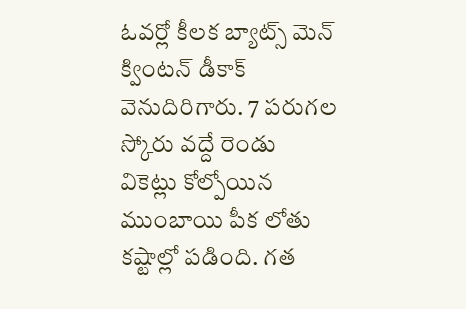ఓవర్లో కీలక బ్యాట్స్ మెన్ క్వింటన్ డీకాక్ వెనుదిరిగారు. 7 పరుగల స్కోరు వద్దే రెండు వికెట్లు కోల్పోయిన ముంబాయి పీక లోతు కష్టాల్లో పడింది. గత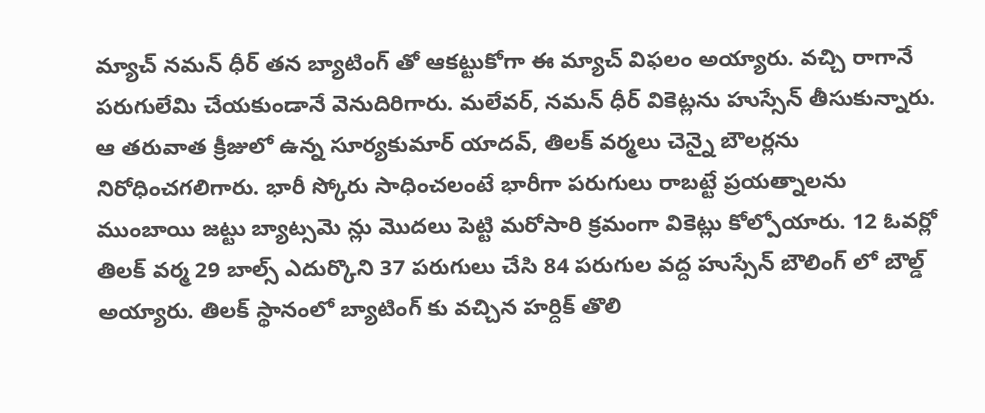మ్యాచ్ నమన్ ధీర్ తన బ్యాటింగ్ తో ఆకట్టుకోగా ఈ మ్యాచ్ విఫలం అయ్యారు. వచ్చి రాగానే పరుగులేమి చేయకుండానే వెనుదిరిగారు. మలేవర్, నమన్ ధీర్ వికెట్లను హుస్సేన్ తీసుకున్నారు. ఆ తరువాత క్రీజులో ఉన్న సూర్యకుమార్ యాదవ్, తిలక్ వర్మలు చెన్నై బౌలర్లను నిరోధించగలిగారు. భారీ స్కోరు సాధించలంటే భారీగా పరుగులు రాబట్టే ప్రయత్నాలను ముంబాయి జట్టు బ్యాట్సమె న్లు మొదలు పెట్టి మరోసారి క్రమంగా వికెట్లు కోల్పోయారు. 12 ఓవర్లో తిలక్ వర్మ 29 బాల్స్ ఎదుర్కొని 37 పరుగులు చేసి 84 పరుగుల వద్ద హుస్సేన్ బౌలింగ్ లో బౌల్డ్ అయ్యారు. తిలక్ స్థానంలో బ్యాటింగ్ కు వచ్చిన హర్దిక్ తొలి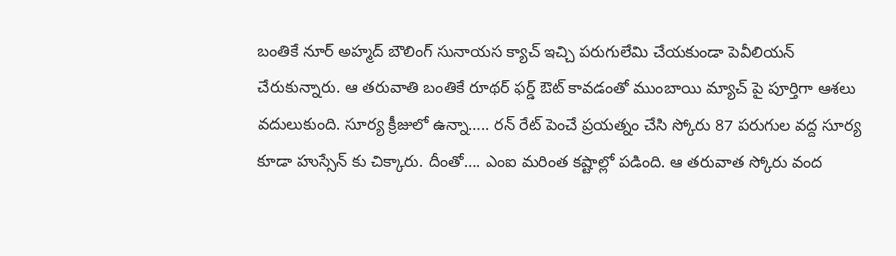బంతికే నూర్ అహ్మద్ బౌలింగ్ సునాయస క్యాచ్ ఇచ్చి పరుగులేమి చేయకుండా పెవీలియన్ చేరుకున్నారు. ఆ తరువాతి బంతికే రూథర్ ఫర్డ్ ఔట్ కావడంతో ముంబాయి మ్యాచ్ పై పూర్తిగా ఆశలు వదులుకుంది. సూర్య క్రీజులో ఉన్నా….. రన్ రేట్ పెంచే ప్రయత్నం చేసి స్కోరు 87 పరుగుల వద్ద సూర్య కూడా హుస్సేన్ కు చిక్కారు. దీంతో…. ఎంఐ మరింత కష్టాల్లో పడింది. ఆ తరువాత స్కోరు వంద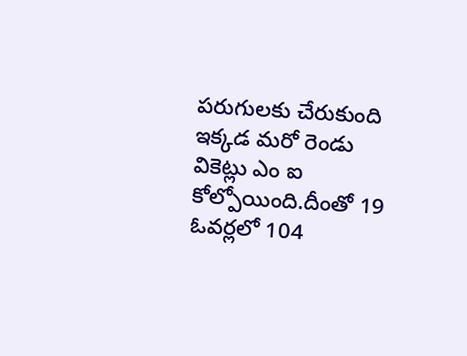పరుగులకు చేరుకుంది ఇక్కడ మరో రెండు వికెట్లు ఎం ఐ కోల్పోయింది.దీంతో 19 ఓవర్లలో 104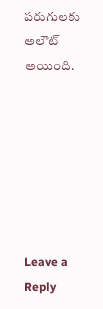పరుగులకు అలౌట్ అయింది.







Leave a Reply